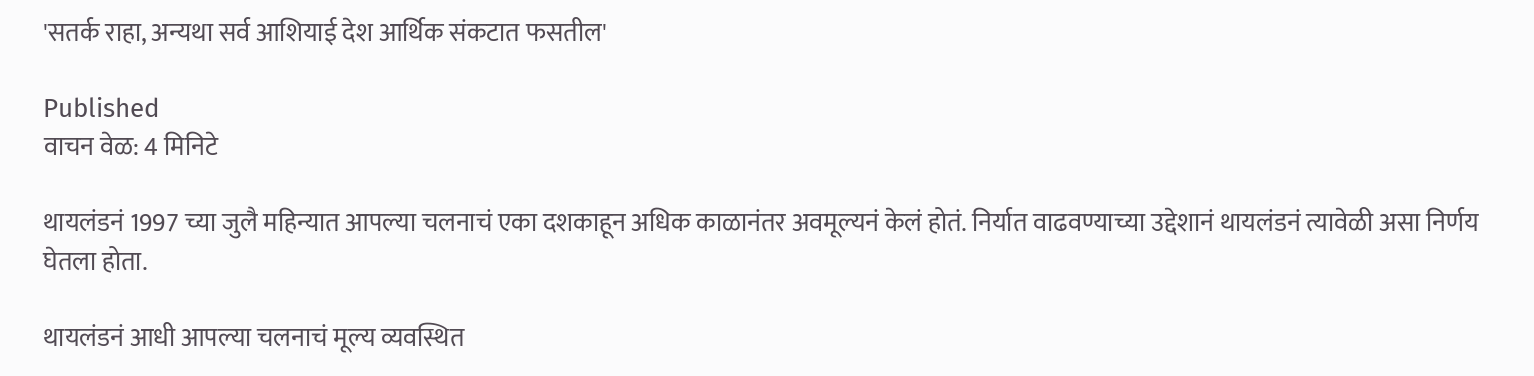'सतर्क राहा, अन्यथा सर्व आशियाई देश आर्थिक संकटात फसतील'

Published
वाचन वेळ: 4 मिनिटे

थायलंडनं 1997 च्या जुलै महिन्यात आपल्या चलनाचं एका दशकाहून अधिक काळानंतर अवमूल्यनं केलं होतं. निर्यात वाढवण्याच्या उद्देशानं थायलंडनं त्यावेळी असा निर्णय घेतला होता.

थायलंडनं आधी आपल्या चलनाचं मूल्य व्यवस्थित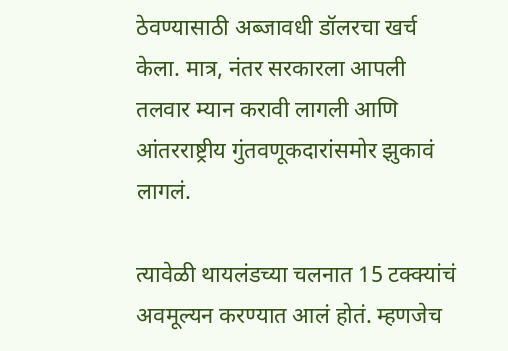ठेवण्यासाठी अब्जावधी डॉलरचा खर्च केला. मात्र, नंतर सरकारला आपली तलवार म्यान करावी लागली आणि आंतरराष्ट्रीय गुंतवणूकदारांसमोर झुकावं लागलं.

त्यावेळी थायलंडच्या चलनात 15 टक्क्यांचं अवमूल्यन करण्यात आलं होतं. म्हणजेच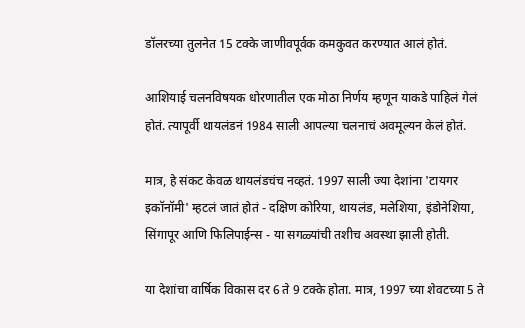डॉलरच्या तुलनेत 15 टक्के जाणीवपूर्वक कमकुवत करण्यात आलं होतं.

आशियाई चलनविषयक धोरणातील एक मोठा निर्णय म्हणून याकडे पाहिलं गेलं होतं. त्यापूर्वी थायलंडनं 1984 साली आपल्या चलनाचं अवमूल्यन केलं होतं.

मात्र, हे संकट केवळ थायलंडचंच नव्हतं. 1997 साली ज्या देशांना 'टायगर इकॉनॉमी' म्हटलं जातं होतं - दक्षिण कोरिया, थायलंड, मलेशिया, इंडोनेशिया, सिंगापूर आणि फिलिपाईन्स - या सगळ्यांची तशीच अवस्था झाली होती.

या देशांचा वार्षिक विकास दर 6 ते 9 टक्के होता. मात्र, 1997 च्या शेवटच्या 5 ते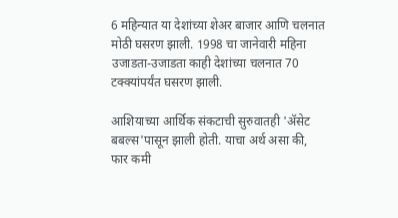6 महिन्यात या देशांच्या शेअर बाजार आणि चलनात मोठी घसरण झाली. 1998 चा जानेवारी महिना उजाडता-उजाडता काही देशांच्या चलनात 70 टक्क्यांपर्यंत घसरण झाली.

आशियाच्या आर्थिक संकटाची सुरुवातही 'ॲसेट बबल्स'पासून झाली होती. याचा अर्थ असा की, फार कमी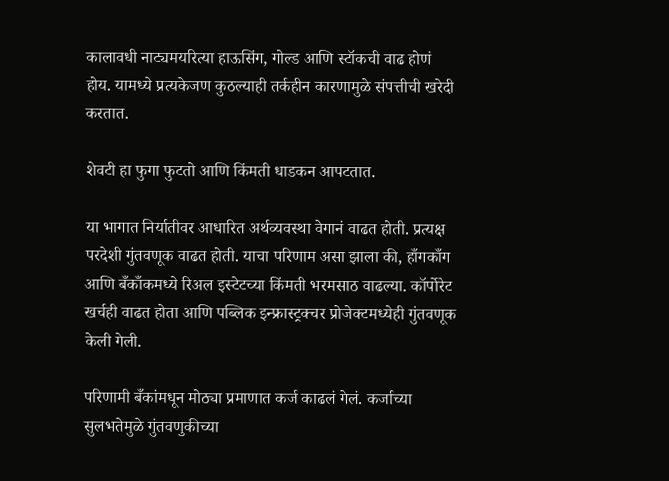कालावधी नाट्यमयरित्या हाऊसिंग, गोल्ड आणि स्टॉकची वाढ होणं होय. यामध्ये प्रत्यकेजण कुठल्याही तर्कहीन कारणामुळे संपत्तीची खरेदी करतात.

शेवटी हा फुगा फुटतो आणि किंमती धाडकन आपटतात.

या भागात निर्यातीवर आधारित अर्थव्यवस्था वेगानं वाढत होती. प्रत्यक्ष परदेशी गुंतवणूक वाढत होती. याचा परिणाम असा झाला की, हाँगकाँग आणि बँकाँकमध्ये रिअल इस्टेटच्या किंमती भरमसाठ वाढल्या. कॉर्पोरेट खर्चही वाढत होता आणि पब्लिक इन्फ्रास्ट्रक्चर प्रोजेक्टमध्येही गुंतवणूक केली गेली.

परिणामी बँकांमधून मोठ्या प्रमाणात कर्ज काढलं गेलं. कर्जाच्या सुलभतेमुळे गुंतवणुकीच्या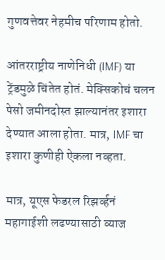गुणवत्तेवर नेहमीच परिणाम होतो.

आंतरराष्ट्रीय नाणेनिधी (IMF) या ट्रेंडमुळे चिंतेत होतं. मेक्सिकोचं चलन पेसो जमीनदोस्त झाल्यानंतर इशारा देण्यात आला होता. मात्र, IMF चा इशारा कुणीही ऐकला नव्हता.

मात्र, यूएस फेडरल रिझर्व्हनं महागाईशी लढण्यासाठी व्याज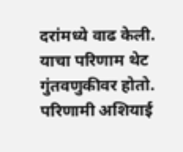दरांमध्ये वाढ केली. याचा परिणाम थेट गुंतवणुकीवर होतो. परिणामी अशियाई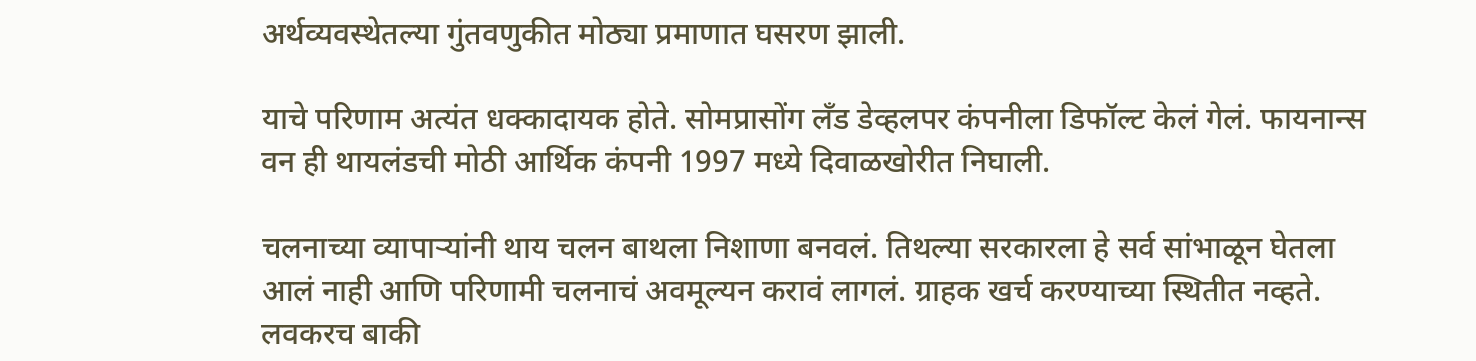अर्थव्यवस्थेतल्या गुंतवणुकीत मोठ्या प्रमाणात घसरण झाली.

याचे परिणाम अत्यंत धक्कादायक होते. सोमप्रासोंग लँड डेव्हलपर कंपनीला डिफॉल्ट केलं गेलं. फायनान्स वन ही थायलंडची मोठी आर्थिक कंपनी 1997 मध्ये दिवाळखोरीत निघाली.

चलनाच्या व्यापाऱ्यांनी थाय चलन बाथला निशाणा बनवलं. तिथल्या सरकारला हे सर्व सांभाळून घेतला आलं नाही आणि परिणामी चलनाचं अवमूल्यन करावं लागलं. ग्राहक खर्च करण्याच्या स्थितीत नव्हते. लवकरच बाकी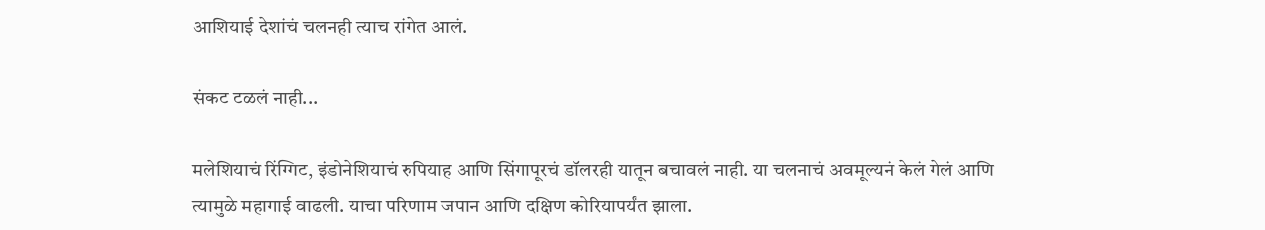आशियाई देशांचं चलनही त्याच रांगेत आलं.

संकट टळलं नाही...

मलेशियाचं रिंग्गिट, इंडोनेशियाचं रुपियाह आणि सिंगापूरचं डॉलरही यातून बचावलं नाही. या चलनाचं अवमूल्यनं केलं गेलं आणि त्यामुळे महागाई वाढली. याचा परिणाम जपान आणि दक्षिण कोरियापर्यंत झाला.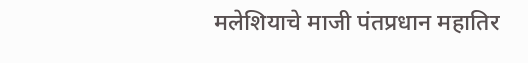मलेशियाचे माजी पंतप्रधान महातिर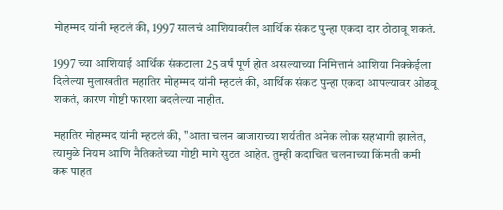मोहम्मद यांनी म्हटलं की, 1997 सालचं आशियावरील आर्थिक संकट पुन्हा एकदा दार ठोठावू शकतं.

1997 च्या आशियाई आर्थिक संकटाला 25 वर्षं पूर्ण होत असल्याच्या निमित्तानं आशिया निक्केईला दिलेल्या मुलाखतीत महातिर मोहम्मद यांनी म्हटलं की, आर्थिक संकट पुन्हा एकदा आपल्यावर ओढवू शकतं, कारण गोष्टी फारशा बदलेल्या नाहीत.

महातिर मोहम्मद यांनी म्हटलं की, "आता चलन बाजाराच्या शर्यतीत अनेक लोक सहभागी झालेत, त्यामुळे नियम आणि नैतिकतेच्या गोष्टी मागे सुटत आहेत. तुम्ही कदाचित चलनाच्या किंमती कमी करू पाहत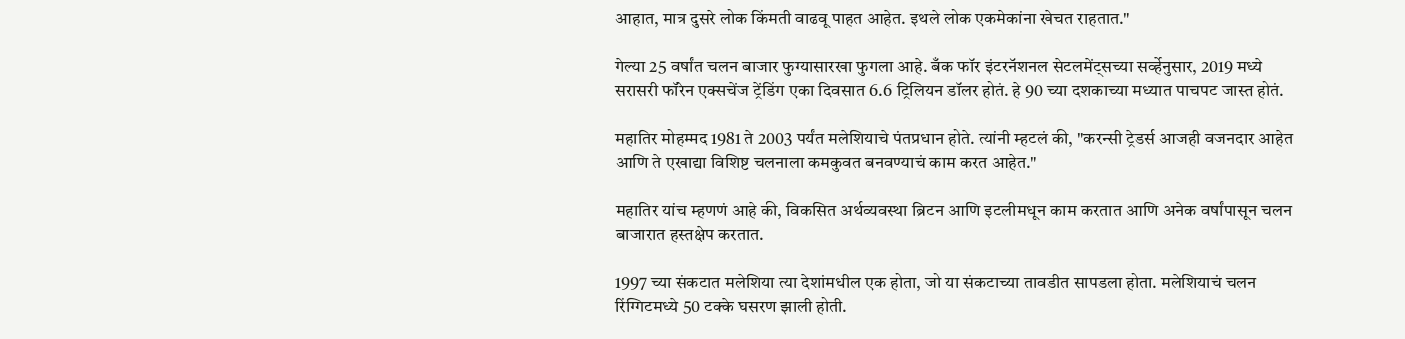आहात, मात्र दुसरे लोक किंमती वाढवू पाहत आहेत. इथले लोक एकमेकांना खेचत राहतात."

गेल्या 25 वर्षांत चलन बाजार फुग्यासारखा फुगला आहे. बँक फॉर इंटरनॅशनल सेटलमेंट्सच्या सर्व्हेनुसार, 2019 मध्ये सरासरी फॉरेन एक्सचेंज ट्रेंडिंग एका दिवसात 6.6 ट्रिलियन डॉलर होतं. हे 90 च्या दशकाच्या मध्यात पाचपट जास्त होतं.

महातिर मोहम्मद 1981 ते 2003 पर्यंत मलेशियाचे पंतप्रधान होते. त्यांनी म्हटलं की, "करन्सी ट्रेडर्स आजही वजनदार आहेत आणि ते एखाद्या विशिष्ट चलनाला कमकुवत बनवण्याचं काम करत आहेत."

महातिर यांच म्हणणं आहे की, विकसित अर्थव्यवस्था ब्रिटन आणि इटलीमधून काम करतात आणि अनेक वर्षांपासून चलन बाजारात हस्तक्षेप करतात.

1997 च्या संकटात मलेशिया त्या देशांमधील एक होता, जो या संकटाच्या तावडीत सापडला होता. मलेशियाचं चलन रिंग्गिटमध्ये 50 टक्के घसरण झाली होती.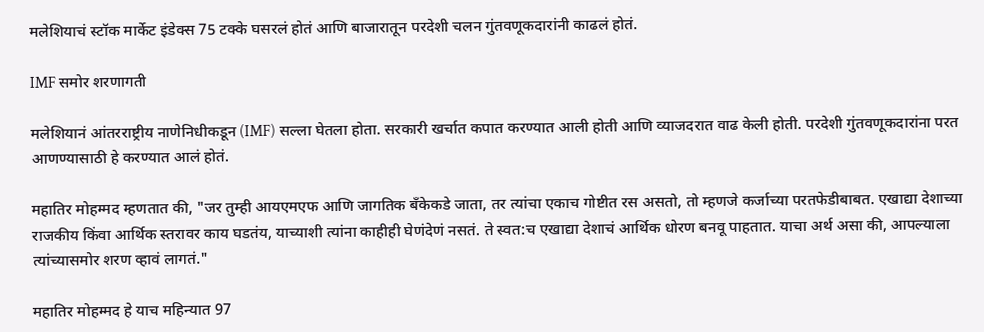मलेशियाचं स्टॉक मार्केट इंडेक्स 75 टक्के घसरलं होतं आणि बाजारातून परदेशी चलन गुंतवणूकदारांनी काढलं होतं.

IMF समोर शरणागती

मलेशियानं आंतरराष्ट्रीय नाणेनिधीकडून (IMF) सल्ला घेतला होता. सरकारी खर्चात कपात करण्यात आली होती आणि व्याजदरात वाढ केली होती. परदेशी गुंतवणूकदारांना परत आणण्यासाठी हे करण्यात आलं होतं.

महातिर मोहम्मद म्हणतात की, "जर तुम्ही आयएमएफ आणि जागतिक बँकेकडे जाता, तर त्यांचा एकाच गोष्टीत रस असतो, तो म्हणजे कर्जाच्या परतफेडीबाबत. एखाद्या देशाच्या राजकीय किंवा आर्थिक स्तरावर काय घडतंय, याच्याशी त्यांना काहीही घेणंदेणं नसतं. ते स्वत:च एखाद्या देशाचं आर्थिक धोरण बनवू पाहतात. याचा अर्थ असा की, आपल्याला त्यांच्यासमोर शरण व्हावं लागतं."

महातिर मोहम्मद हे याच महिन्यात 97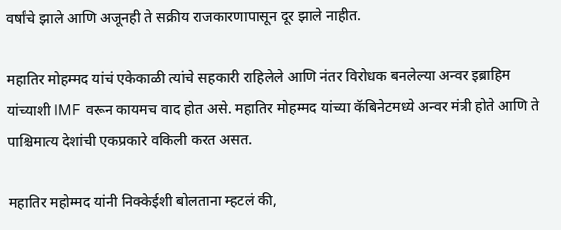वर्षांचे झाले आणि अजूनही ते सक्रीय राजकारणापासून दूर झाले नाहीत.

महातिर मोहम्मद यांचं एकेकाळी त्यांचे सहकारी राहिलेले आणि नंतर विरोधक बनलेल्या अन्वर इब्राहिम यांच्याशी IMF वरून कायमच वाद होत असे. महातिर मोहम्मद यांच्या कॅबिनेटमध्ये अन्वर मंत्री होते आणि ते पाश्चिमात्य देशांची एकप्रकारे वकिली करत असत.

महातिर महोम्मद यांनी निक्केईशी बोलताना म्हटलं की,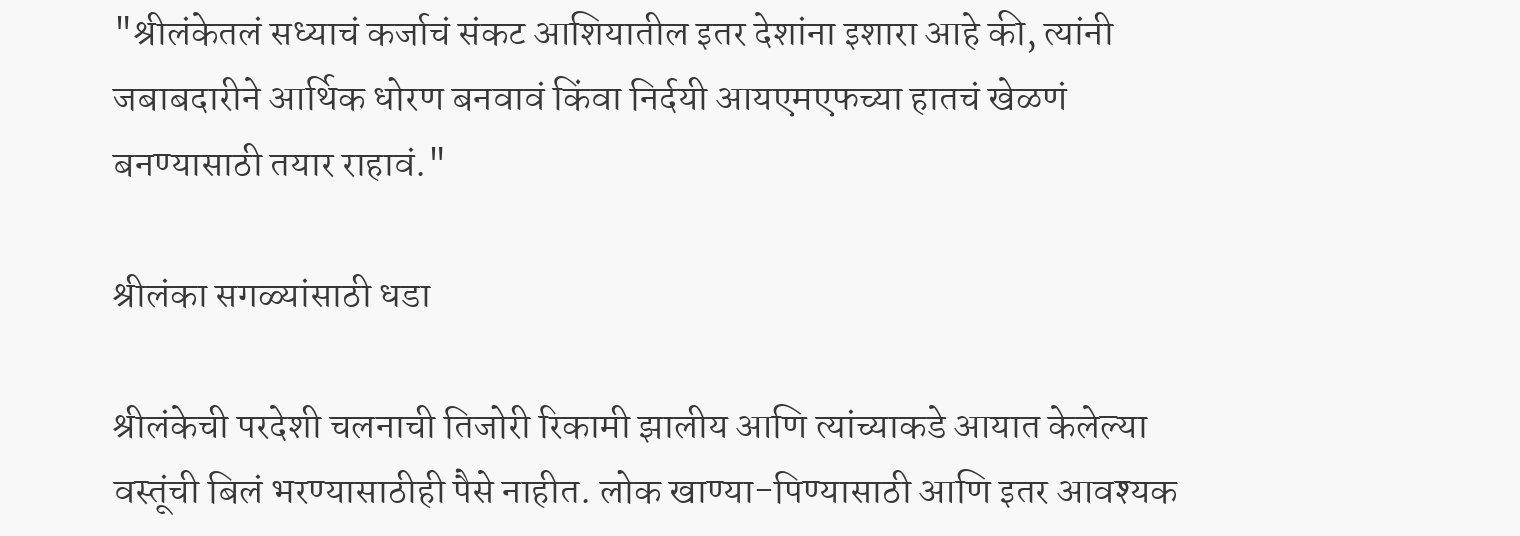"श्रीलंकेतलं सध्याचं कर्जाचं संकट आशियातील इतर देशांना इशारा आहे की, त्यांनी जबाबदारीने आर्थिक धोरण बनवावं किंवा निर्दयी आयएमएफच्या हातचं खेळणं बनण्यासाठी तयार राहावं."

श्रीलंका सगळ्यांसाठी धडा

श्रीलंकेची परदेशी चलनाची तिजोरी रिकामी झालीय आणि त्यांच्याकडे आयात केलेल्या वस्तूंची बिलं भरण्यासाठीही पैसे नाहीत. लोक खाण्या-पिण्यासाठी आणि इतर आवश्यक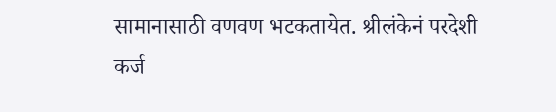सामानासाठी वणवण भटकतायेत. श्रीलंकेनं परदेशी कर्ज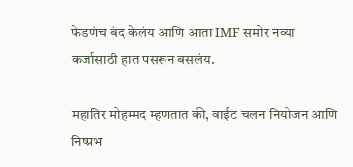फेडणंच बंद केलंय आणि आता IMF समोर नव्या कर्जासाठी हात पसरून बसलंय.

महातिर मोहम्मद म्हणतात की, वाईट चलन नियोजन आणि निष्प्रभ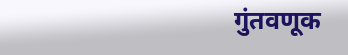गुंतवणूक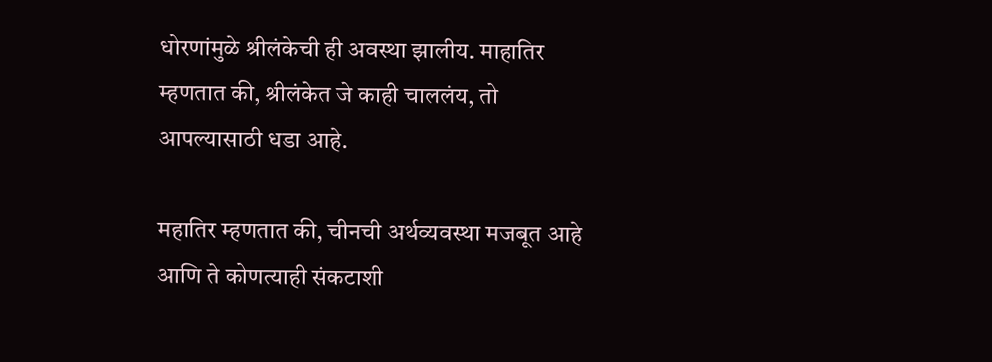धोरणांमुळे श्रीलंकेची ही अवस्था झालीय. माहातिर म्हणतात की, श्रीलंकेत जे काही चाललंय, तो आपल्यासाठी धडा आहे.

महातिर म्हणतात की, चीनची अर्थव्यवस्था मजबूत आहे आणि ते कोणत्याही संकटाशी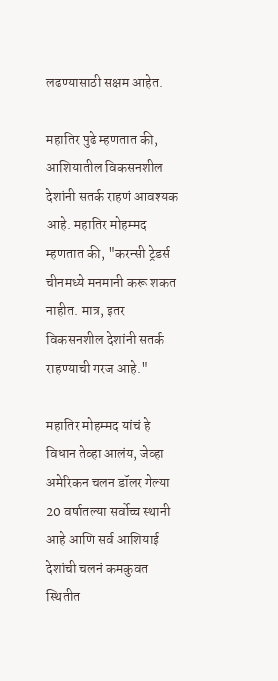लढण्यासाठी सक्षम आहेत.

महातिर पुढे म्हणतात की, आशियातील विकसनशील देशांनी सतर्क राहणं आवश्यक आहे. महातिर मोहम्मद म्हणतात की, "करन्सी ट्रेडर्स चीनमध्ये मनमानी करू शकत नाहीत. मात्र, इतर विकसनशील देशांनी सतर्क राहण्याची गरज आहे."

महातिर मोहम्मद यांचं हे विधान तेव्हा आलंय, जेव्हा अमेरिकन चलन डॉलर गेल्या 20 वर्षातल्या सर्वोच्च स्थानी आहे आणि सर्व आशियाई देशांची चलनं कमकुवत स्थितीत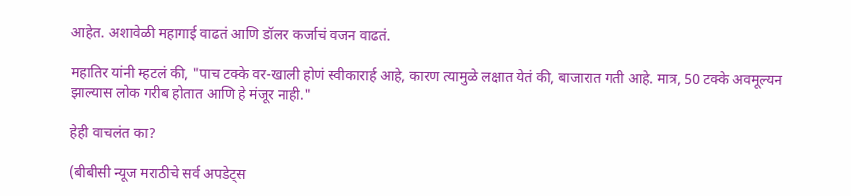आहेत. अशावेळी महागाई वाढतं आणि डॉलर कर्जाचं वजन वाढतं.

महातिर यांनी म्हटलं की, "पाच टक्के वर-खाली होणं स्वीकारार्ह आहे, कारण त्यामुळे लक्षात येतं की, बाजारात गती आहे. मात्र, 50 टक्के अवमूल्यन झाल्यास लोक गरीब होतात आणि हे मंजूर नाही."

हेही वाचलंत का?

(बीबीसी न्यूज मराठीचे सर्व अपडेट्स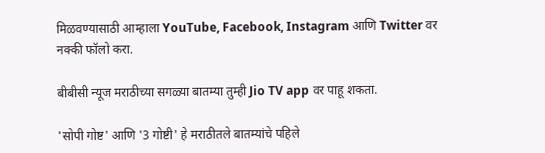मिळवण्यासाठी आम्हाला YouTube, Facebook, Instagram आणि Twitter वर नक्की फॉलो करा.

बीबीसी न्यूज मराठीच्या सगळ्या बातम्या तुम्ही Jio TV app वर पाहू शकता.

'सोपी गोष्ट' आणि '3 गोष्टी' हे मराठीतले बातम्यांचे पहिले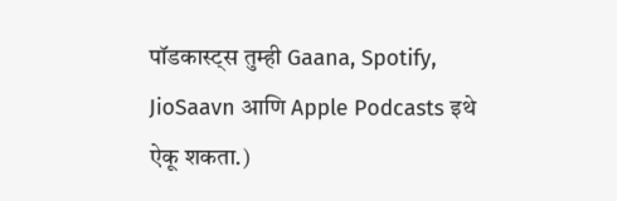पॉडकास्ट्स तुम्ही Gaana, Spotify, JioSaavn आणि Apple Podcasts इथे ऐकू शकता.)